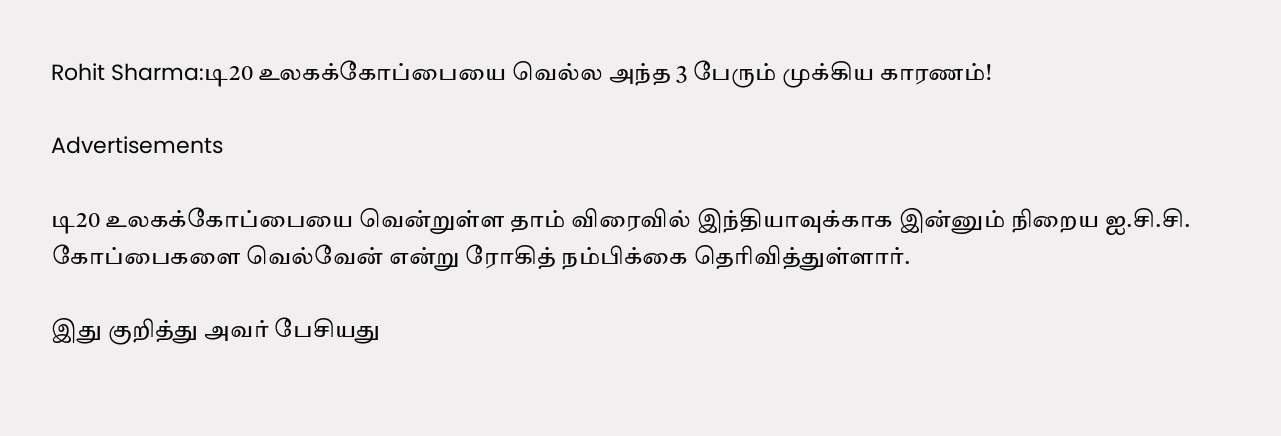Rohit Sharma:டி20 உலகக்கோப்பையை வெல்ல அந்த 3 பேரும் முக்கிய காரணம்!

Advertisements

டி20 உலகக்கோப்பையை வென்றுள்ள தாம் விரைவில் இந்தியாவுக்காக இன்னும் நிறைய ஐ.சி.சி. கோப்பைகளை வெல்வேன் என்று ரோகித் நம்பிக்கை தெரிவித்துள்ளார்.

இது குறித்து அவர் பேசியது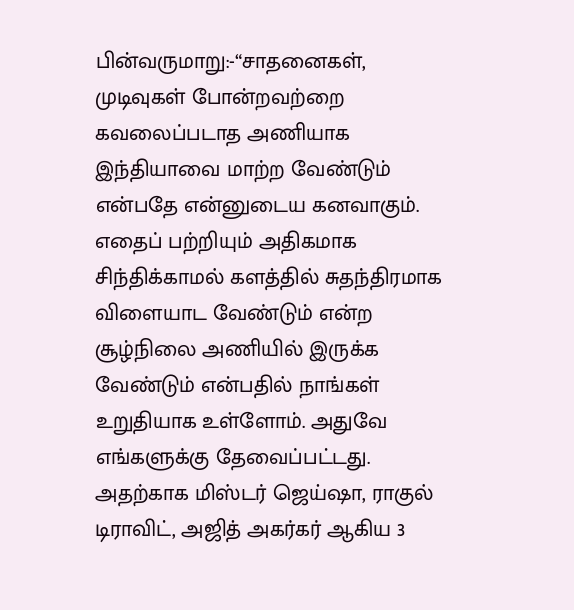பின்வருமாறு:-“சாதனைகள், முடிவுகள் போன்றவற்றை கவலைப்படாத அணியாக இந்தியாவை மாற்ற வேண்டும் என்பதே என்னுடைய கனவாகும். எதைப் பற்றியும் அதிகமாக சிந்திக்காமல் களத்தில் சுதந்திரமாக விளையாட வேண்டும் என்ற சூழ்நிலை அணியில் இருக்க வேண்டும் என்பதில் நாங்கள் உறுதியாக உள்ளோம். அதுவே எங்களுக்கு தேவைப்பட்டது. அதற்காக மிஸ்டர் ஜெய்ஷா, ராகுல் டிராவிட், அஜித் அகர்கர் ஆகிய 3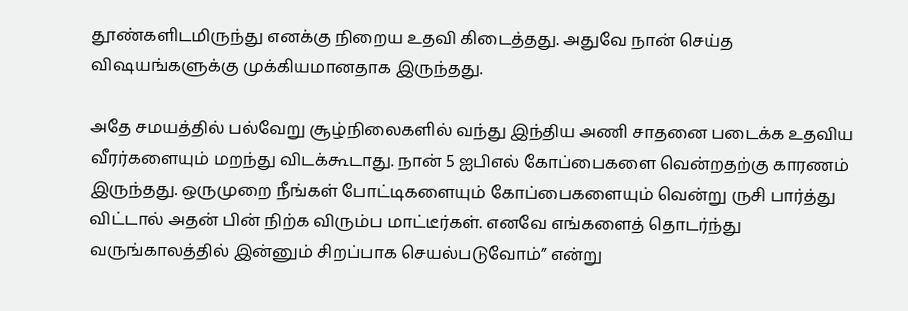தூண்களிடமிருந்து எனக்கு நிறைய உதவி கிடைத்தது. அதுவே நான் செய்த விஷயங்களுக்கு முக்கியமானதாக இருந்தது.

அதே சமயத்தில் பல்வேறு சூழ்நிலைகளில் வந்து இந்திய அணி சாதனை படைக்க உதவிய வீரர்களையும் மறந்து விடக்கூடாது. நான் 5 ஐபிஎல் கோப்பைகளை வென்றதற்கு காரணம் இருந்தது. ஒருமுறை நீங்கள் போட்டிகளையும் கோப்பைகளையும் வென்று ருசி பார்த்து விட்டால் அதன் பின் நிற்க விரும்ப மாட்டீர்கள். எனவே எங்களைத் தொடர்ந்து வருங்காலத்தில் இன்னும் சிறப்பாக செயல்படுவோம்” என்று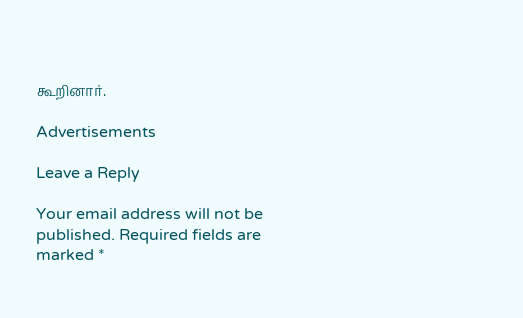கூறினார்.

Advertisements

Leave a Reply

Your email address will not be published. Required fields are marked *